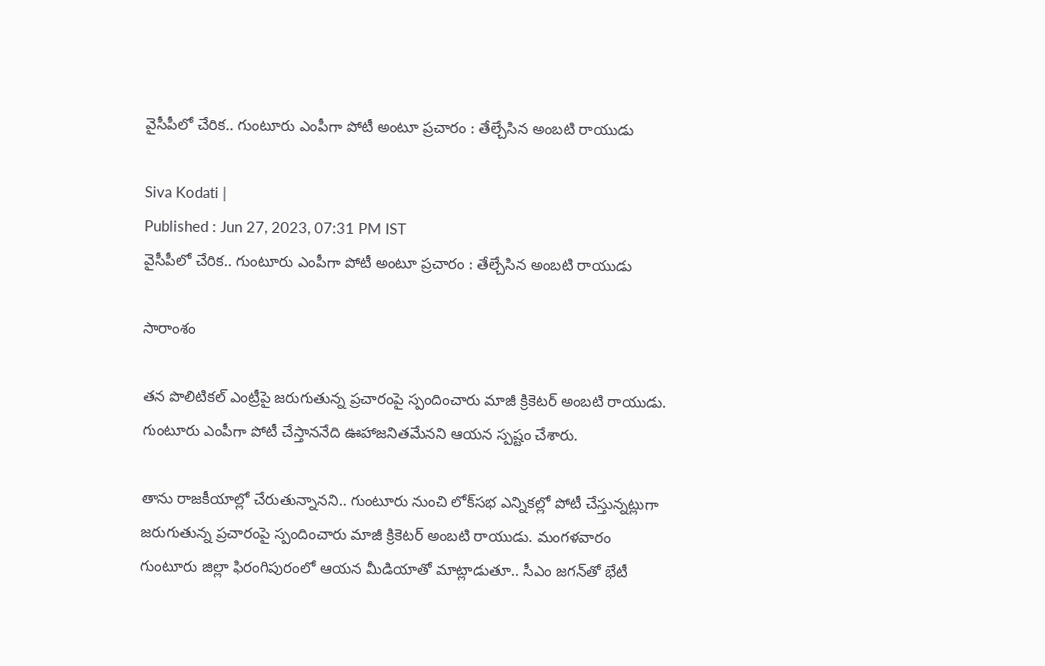వైసీపీలో చేరిక.. గుంటూరు ఎంపీగా పోటీ అంటూ ప్రచారం : తేల్చేసిన అంబటి రాయుడు

Siva Kodati |
Published : Jun 27, 2023, 07:31 PM IST
వైసీపీలో చేరిక.. గుంటూరు ఎంపీగా పోటీ అంటూ ప్రచారం : తేల్చేసిన అంబటి రాయుడు

సారాంశం

తన పొలిటికల్ ఎంట్రీపై జరుగుతున్న ప్రచారంపై స్పందించారు మాజీ క్రికెటర్ అంబటి రాయుడు. గుంటూరు ఎంపీగా పోటీ చేస్తాననేది ఊహాజనితమేనని ఆయన స్పష్టం చేశారు.

తాను రాజకీయాల్లో చేరుతున్నానని.. గుంటూరు నుంచి లోక్‌సభ ఎన్నికల్లో పోటీ చేస్తున్నట్లుగా జరుగుతున్న ప్రచారంపై స్పందించారు మాజీ క్రికెటర్ అంబటి రాయుడు. మంగళవారం గుంటూరు జిల్లా ఫిరంగిపురంలో ఆయన మీడియాతో మాట్లాడుతూ.. సీఎం జగన్‌తో భేటీ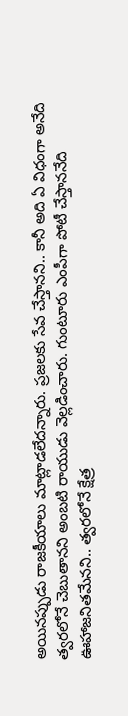అయినప్పుడు రాజకీయాలు మాట్లాడలేదన్నారు. ప్రజలకు సేవ చేస్తానని.. కానీ అది ఏ విధంగా అనేది త్వరలోనే చెబుతానని అంబటి రాయుడు వెల్లడించారు. గుంటూరు ఎంపీగా పోటీ చేస్తాననేది ఊహాజనితమేనని.. త్వరలోనే క్షేత్ర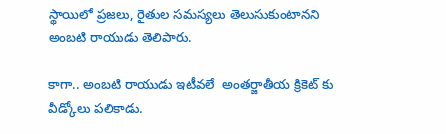స్థాయిలో ప్రజలు, రైతుల సమస్యలు తెలుసుకుంటానని అంబటి రాయుడు తెలిపారు.

కాగా.. అంబటి రాయుడు ఇటీవలే  అంతర్జాతీయ క్రికెట్ కు వీడ్కోలు పలికాడు.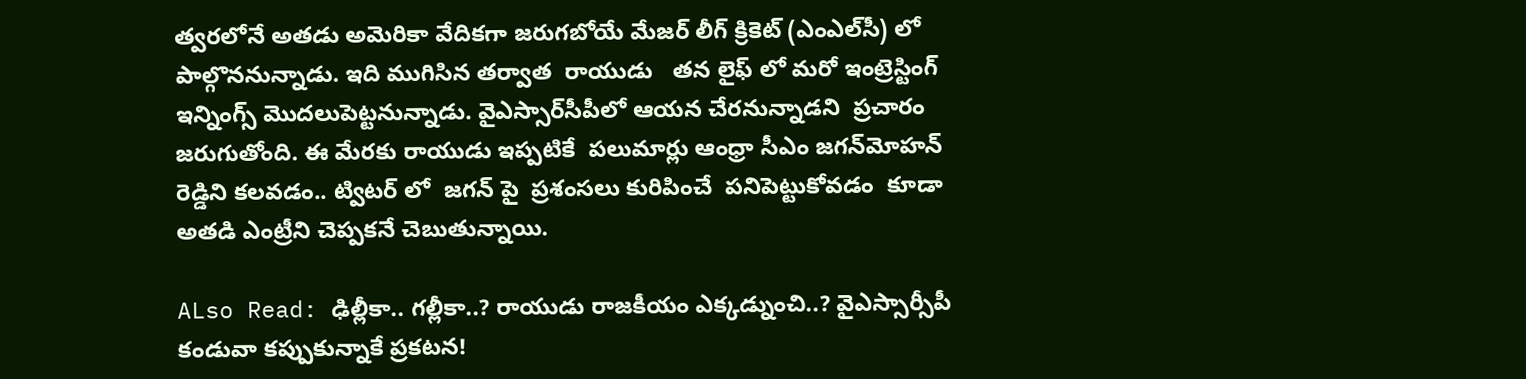త్వరలోనే అతడు అమెరికా వేదికగా జరుగబోయే మేజర్ లీగ్ క్రికెట్ (ఎంఎల్‌సీ) లో పాల్గొననున్నాడు. ఇది ముగిసిన తర్వాత  రాయుడు   తన లైఫ్ లో మరో ఇంట్రెస్టింగ్ ఇన్నింగ్స్ మొదలుపెట్టనున్నాడు. వైఎస్సార్‌సీపీలో ఆయన చేరనున్నాడని  ప్రచారం జరుగుతోంది. ఈ మేరకు రాయుడు ఇప్పటికే  పలుమార్లు ఆంధ్రా సీఎం జగన్‌మోహన్ రెడ్డిని కలవడం.. ట్విటర్ లో  జగన్ పై  ప్రశంసలు కురిపించే  పనిపెట్టుకోవడం  కూడా  అతడి ఎంట్రీని చెప్పకనే చెబుతున్నాయి.

ALso Read: ఢిల్లీకా.. గల్లీకా..? రాయుడు రాజకీయం ఎక్కడ్నుంచి..? వైఎస్సార్సీపీ కండువా కప్పుకున్నాకే ప్రకటన!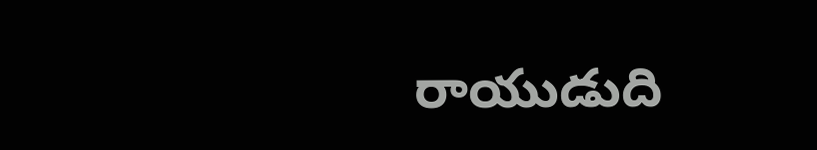రాయుడుది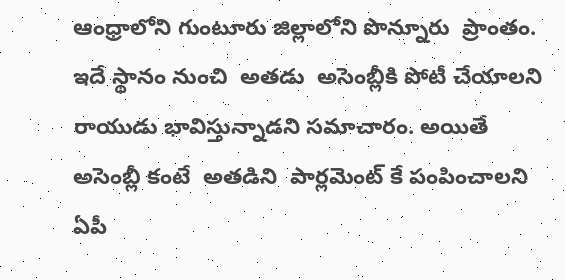ఆంధ్రాలోని గుంటూరు జిల్లాలోని పొన్నూరు  ప్రాంతం.  ఇదే స్థానం నుంచి  అతడు  అసెంబ్లీకి పోటీ చేయాలని  రాయుడు భావిస్తున్నాడని సమాచారం. అయితే అసెంబ్లీ కంటే  అతడిని  పార్లమెంట్ కే పంపించాలని  ఏపీ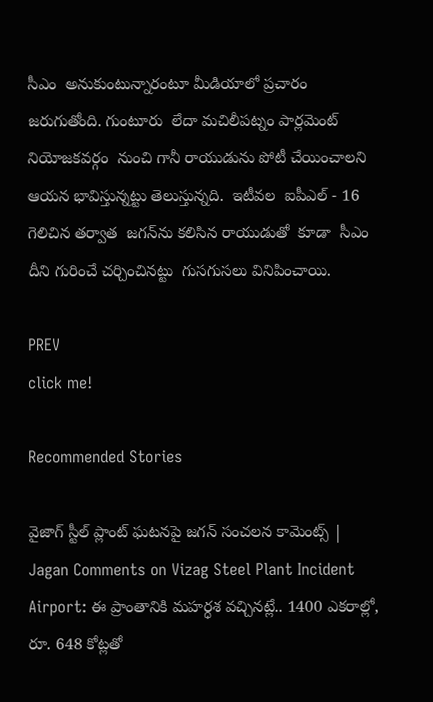సీఎం  అనుకుంటున్నారంటూ మీడియాలో ప్రచారం జరుగుతోంది. గుంటూరు  లేదా మచిలీపట్నం పార్లమెంట్ నియోజకవర్గం  నుంచి గానీ రాయుడును పోటీ చేయించాలని ఆయన భావిస్తున్నట్టు తెలుస్తున్నది.  ఇటీవల  ఐపీఎల్ - 16 గెలిచిన తర్వాత  జగన్‌ను కలిసిన రాయుడుతో  కూడా  సీఎం దీని గురించే చర్చించినట్టు  గుసగుసలు వినిపించాయి.

PREV
click me!

Recommended Stories

వైజాగ్ స్టీల్ ప్లాంట్ ఘటనపై జగన్ సంచలన కామెంట్స్ | Jagan Comments on Vizag Steel Plant Incident
Airport: ఈ ప్రాంతానికి మ‌హ‌ర్ధ‌శ వ‌చ్చిన‌ట్లే.. 1400 ఎక‌రాల్లో, రూ. 648 కోట్ల‌తో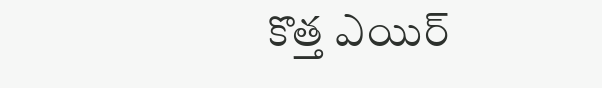కొత్త‌ ఎయిర్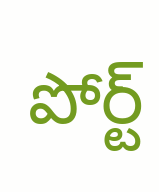పోర్ట్‌